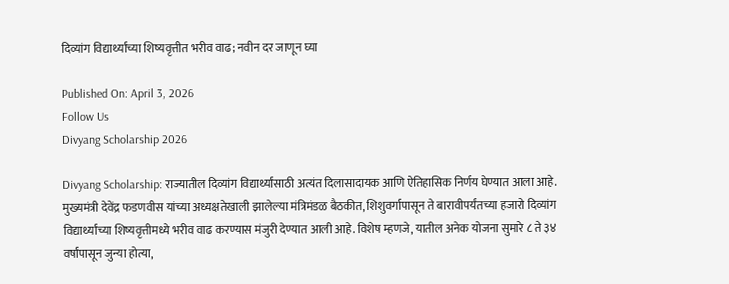दिव्यांग विद्यार्थ्यांच्या शिष्यवृत्तीत भरीव वाढ; नवीन दर जाणून घ्या

Published On: April 3, 2026
Follow Us
Divyang Scholarship 2026

Divyang Scholarship: राज्यातील दिव्यांग विद्यार्थ्यांसाठी अत्यंत दिलासादायक आणि ऐतिहासिक निर्णय घेण्यात आला आहे. मुख्यमंत्री देवेंद्र फडणवीस यांच्या अध्यक्षतेखाली झालेल्या मंत्रिमंडळ बैठकीत, शिशुवर्गापासून ते बारावीपर्यंतच्या हजारो दिव्यांग विद्यार्थ्यांच्या शिष्यवृत्तीमध्ये भरीव वाढ करण्यास मंजुरी देण्यात आली आहे. विशेष म्हणजे, यातील अनेक योजना सुमारे ८ ते ३४ वर्षांपासून जुन्या होत्या,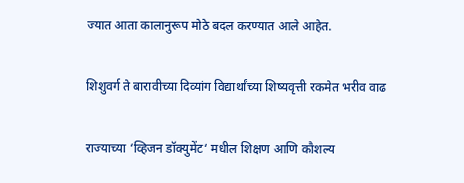ज्यात आता कालानुरूप मोठे बदल करण्यात आले आहेत.

शिशुवर्ग ते बारावीच्या दिव्यांग विद्यार्थांच्या शिष्यवृत्ती रकमेत भरीव वाढ

राज्याच्या ‘व्हिजन डॉक्युमेंट‘ मधील शिक्षण आणि कौशल्य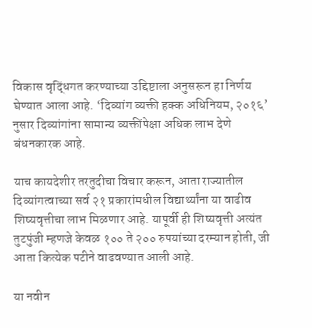विकास वृद्धिंगत करण्याच्या उद्दिष्टाला अनुसरून हा निर्णय घेण्यात आला आहे. ‘दिव्यांग व्यक्ती हक्क अधिनियम, २०१६’ नुसार दिव्यांगांना सामान्य व्यक्तींपेक्षा अधिक लाभ देणे बंधनकारक आहे.

याच कायदेशीर तरतुदीचा विचार करून, आता राज्यातील दिव्यांगत्वाच्या सर्व २१ प्रकारांमधील विद्यार्थ्यांना या वाढीव शिष्यवृत्तीचा लाभ मिळणार आहे. यापूर्वी ही शिष्यवृत्ती अत्यंत तुटपुंजी म्हणजे केवळ १०० ते २०० रुपयांच्या दरम्यान होती, जी आता कित्येक पटीने वाढवण्यात आली आहे.

या नवीन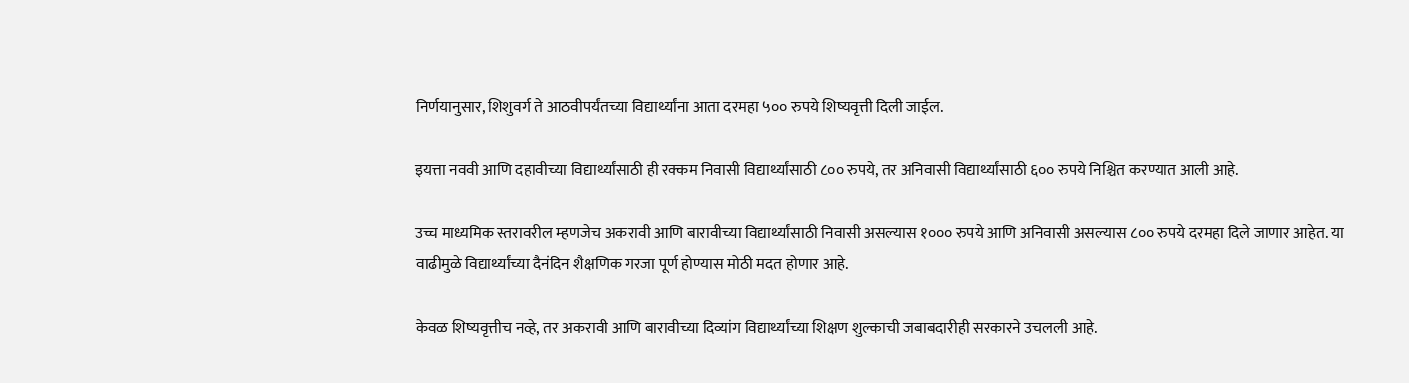निर्णयानुसार, शिशुवर्ग ते आठवीपर्यंतच्या विद्यार्थ्यांना आता दरमहा ५०० रुपये शिष्यवृत्ती दिली जाईल.

इयत्ता नववी आणि दहावीच्या विद्यार्थ्यांसाठी ही रक्कम निवासी विद्यार्थ्यांसाठी ८०० रुपये, तर अनिवासी विद्यार्थ्यांसाठी ६०० रुपये निश्चित करण्यात आली आहे.

उच्च माध्यमिक स्तरावरील म्हणजेच अकरावी आणि बारावीच्या विद्यार्थ्यांसाठी निवासी असल्यास १००० रुपये आणि अनिवासी असल्यास ८०० रुपये दरमहा दिले जाणार आहेत. या वाढीमुळे विद्यार्थ्यांच्या दैनंदिन शैक्षणिक गरजा पूर्ण होण्यास मोठी मदत होणार आहे.

केवळ शिष्यवृत्तीच नव्हे, तर अकरावी आणि बारावीच्या दिव्यांग विद्यार्थ्यांच्या शिक्षण शुल्काची जबाबदारीही सरकारने उचलली आहे.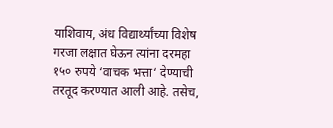याशिवाय, अंध विद्यार्थ्यांच्या विशेष गरजा लक्षात घेऊन त्यांना दरमहा १५० रुपये ‘वाचक भत्ता‘ देण्याची तरतूद करण्यात आली आहे. तसेच,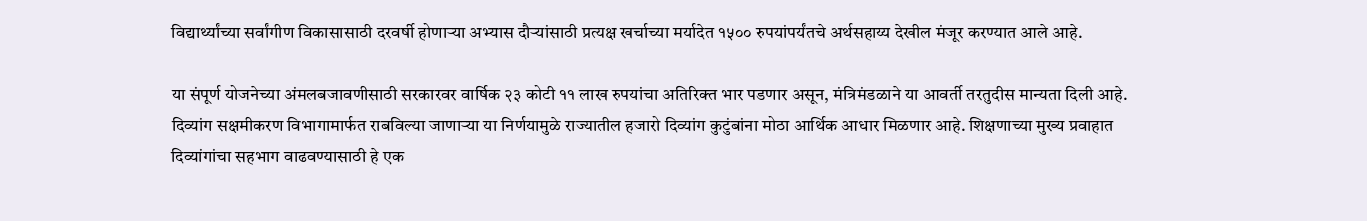विद्यार्थ्यांच्या सर्वांगीण विकासासाठी दरवर्षी होणाऱ्या अभ्यास दौऱ्यांसाठी प्रत्यक्ष खर्चाच्या मर्यादेत १५०० रुपयांपर्यंतचे अर्थसहाय्य देखील मंजूर करण्यात आले आहे.

या संपूर्ण योजनेच्या अंमलबजावणीसाठी सरकारवर वार्षिक २३ कोटी ११ लाख रुपयांचा अतिरिक्त भार पडणार असून, मंत्रिमंडळाने या आवर्ती तरतुदीस मान्यता दिली आहे. दिव्यांग सक्षमीकरण विभागामार्फत राबविल्या जाणाऱ्या या निर्णयामुळे राज्यातील हजारो दिव्यांग कुटुंबांना मोठा आर्थिक आधार मिळणार आहे. शिक्षणाच्या मुख्य प्रवाहात दिव्यांगांचा सहभाग वाढवण्यासाठी हे एक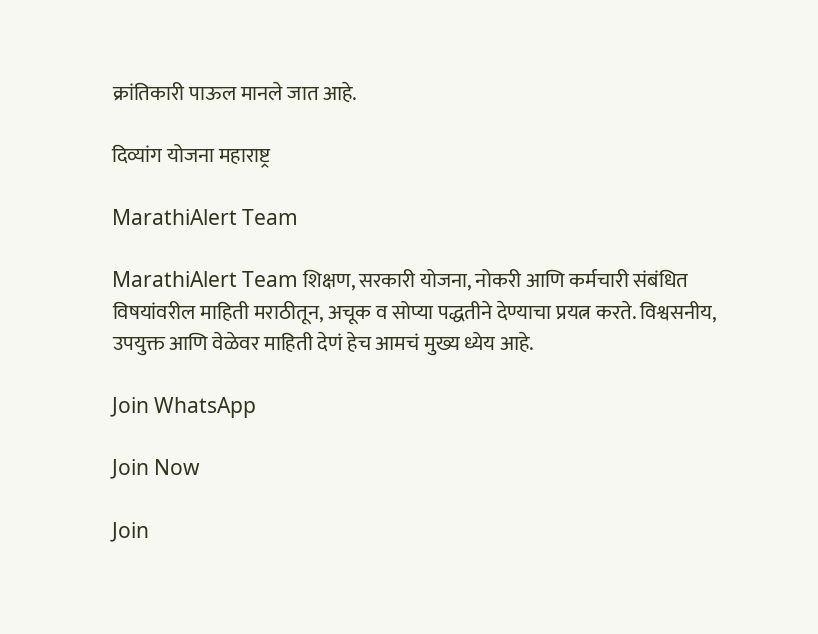क्रांतिकारी पाऊल मानले जात आहे.

दिव्यांग योजना महाराष्ट्र

MarathiAlert Team

MarathiAlert Team शिक्षण, सरकारी योजना, नोकरी आणि कर्मचारी संबंधित विषयांवरील माहिती मराठीतून, अचूक व सोप्या पद्धतीने देण्याचा प्रयत्न करते. विश्वसनीय, उपयुक्त आणि वेळेवर माहिती देणं हेच आमचं मुख्य ध्येय आहे.

Join WhatsApp

Join Now

Join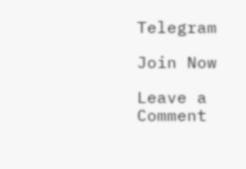Telegram

Join Now

Leave a Comment